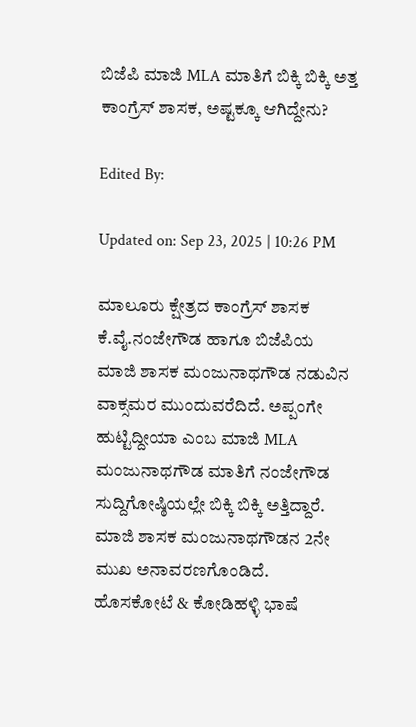ಬಿಜೆಪಿ ಮಾಜಿ MLA ಮಾತಿಗೆ ಬಿಕ್ಕಿ ಬಿಕ್ಕಿ ಅತ್ತ ಕಾಂಗ್ರೆಸ್ ಶಾಸಕ, ಅಷ್ಟಕ್ಕೂ ಆಗಿದ್ದೇನು?

Edited By:

Updated on: Sep 23, 2025 | 10:26 PM

ಮಾಲೂರು ಕ್ಷೇತ್ರದ ಕಾಂಗ್ರೆಸ್ ಶಾಸಕ ಕೆ.ವೈ.ನಂಜೇಗೌಡ ಹಾಗೂ ಬಿಜೆಪಿಯ ಮಾಜಿ‌ ಶಾಸಕ ಮಂಜುನಾಥಗೌಡ ನಡುವಿನ ವಾಕ್ಸಮರ ಮುಂದುವರೆದಿದೆ. ಅಪ್ಪಂಗೇ ಹುಟ್ಟಿದ್ದೀಯಾ ಎಂಬ ಮಾಜಿ‌ MLA ಮಂಜುನಾಥಗೌಡ ಮಾತಿಗೆ ನಂಜೇಗೌಡ ಸುದ್ದಿಗೋಷ್ಠಿಯಲ್ಲೇ ಬಿಕ್ಕಿ ಬಿಕ್ಕಿ ಅತ್ತಿದ್ದಾರೆ. ಮಾಜಿ‌ ಶಾಸಕ ಮಂಜುನಾಥಗೌಡನ 2ನೇ ಮುಖ ಅನಾವರಣಗೊಂಡಿದೆ. ಹೊಸಕೋಟೆ & ಕೋಡಿಹಳ್ಳಿ ಭಾಷೆ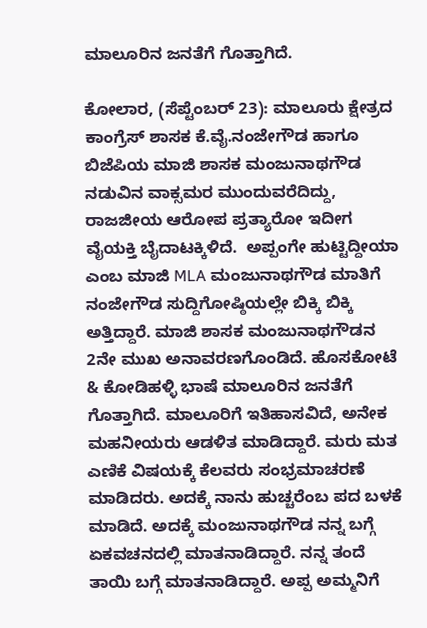ಮಾಲೂರಿನ ಜನತೆಗೆ ಗೊತ್ತಾಗಿದೆ.

ಕೋಲಾರ, (ಸೆಪ್ಟೆಂಬರ್ 23): ಮಾಲೂರು ಕ್ಷೇತ್ರದ ಕಾಂಗ್ರೆಸ್ ಶಾಸಕ ಕೆ.ವೈ.ನಂಜೇಗೌಡ ಹಾಗೂ ಬಿಜೆಪಿಯ ಮಾಜಿ‌ ಶಾಸಕ ಮಂಜುನಾಥಗೌಡ ನಡುವಿನ ವಾಕ್ಸಮರ ಮುಂದುವರೆದಿದ್ದು, ರಾಜಜೀಯ ಆರೋಪ ಪ್ರತ್ಯಾರೋ ಇದೀಗ ವೈಯಕ್ತಿ ಬೈದಾಟಕ್ಕಿಳಿದೆ.  ಅಪ್ಪಂಗೇ ಹುಟ್ಟಿದ್ದೀಯಾ ಎಂಬ ಮಾಜಿ‌ MLA ಮಂಜುನಾಥಗೌಡ ಮಾತಿಗೆ ನಂಜೇಗೌಡ ಸುದ್ದಿಗೋಷ್ಠಿಯಲ್ಲೇ ಬಿಕ್ಕಿ ಬಿಕ್ಕಿ ಅತ್ತಿದ್ದಾರೆ. ಮಾಜಿ‌ ಶಾಸಕ ಮಂಜುನಾಥಗೌಡನ 2ನೇ ಮುಖ ಅನಾವರಣಗೊಂಡಿದೆ. ಹೊಸಕೋಟೆ & ಕೋಡಿಹಳ್ಳಿ ಭಾಷೆ ಮಾಲೂರಿನ ಜನತೆಗೆ ಗೊತ್ತಾಗಿದೆ. ಮಾಲೂರಿಗೆ ಇತಿಹಾಸವಿದೆ, ಅನೇಕ ಮಹನೀಯರು ಆಡಳಿತ ಮಾಡಿದ್ದಾರೆ. ಮರು ಮತ ಎಣಿಕೆ ವಿಷಯಕ್ಕೆ ಕೆಲವರು ಸಂಭ್ರಮಾಚರಣೆ ಮಾಡಿದರು. ಅದಕ್ಕೆ ನಾನು ಹುಚ್ಚರೆಂಬ ಪದ ಬಳಕೆ ಮಾಡಿದೆ. ಅದಕ್ಕೆ ಮಂಜುನಾಥಗೌಡ ನನ್ನ ಬಗ್ಗೆ ಏಕವಚನದಲ್ಲಿ ಮಾತನಾಡಿದ್ದಾರೆ. ನನ್ನ ತಂದೆ ತಾಯಿ‌ ಬಗ್ಗೆ ಮಾತನಾಡಿದ್ದಾರೆ. ಅಪ್ಪ ಅಮ್ಮನಿಗೆ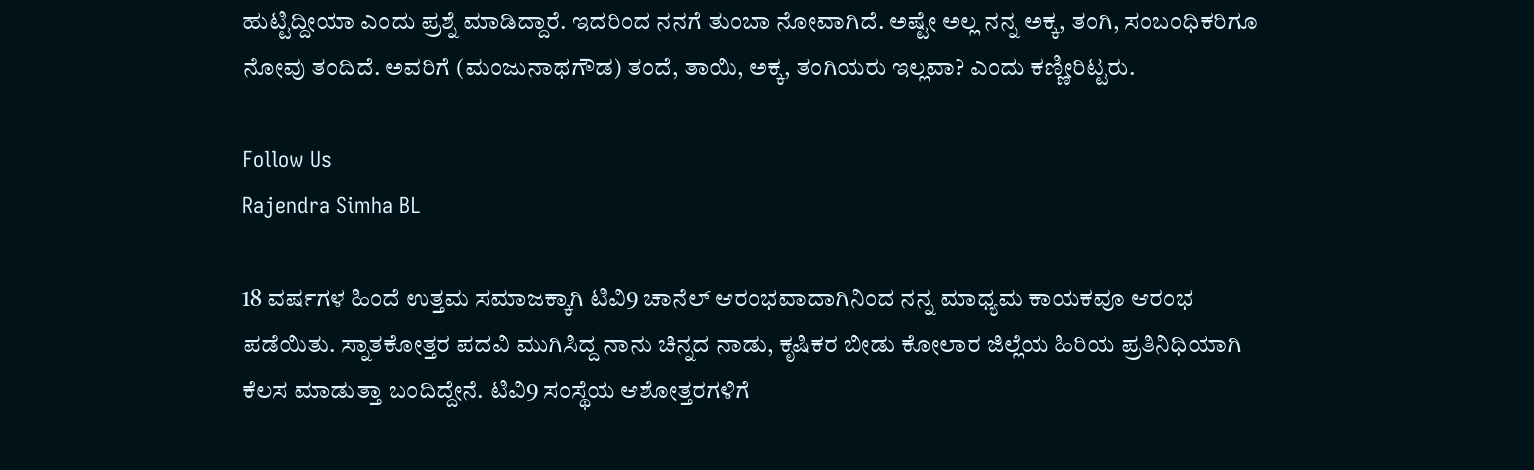ಹುಟ್ಟಿದ್ದೀಯಾ ಎಂದು ಪ್ರಶ್ನೆ ಮಾಡಿದ್ದಾರೆ. ಇದರಿಂದ ನನಗೆ ತುಂಬಾ ನೋವಾಗಿದೆ. ಅಷ್ಟೇ ಅಲ್ಲ ನನ್ನ ಅಕ್ಕ, ತಂಗಿ, ಸಂಬಂಧಿಕರಿಗೂ ನೋವು ತಂದಿದೆ. ಅವರಿಗೆ (ಮಂಜುನಾಥಗೌಡ) ತಂದೆ, ತಾಯಿ, ಅಕ್ಕ, ತಂಗಿಯರು ಇಲ್ಲವಾ? ಎಂದು ಕಣ್ಣೀರಿಟ್ಟರು.

Follow Us
Rajendra Simha BL

18 ವರ್ಷಗಳ ಹಿಂದೆ ಉತ್ತಮ ಸಮಾಜಕ್ಕಾಗಿ ಟಿವಿ9 ಚಾನೆಲ್ ಆರಂಭವಾದಾಗಿನಿಂದ ನನ್ನ ಮಾಧ್ಯಮ ಕಾಯಕವೂ ಆರಂಭ ಪಡೆಯಿತು. ಸ್ನಾತಕೋತ್ತರ ಪದವಿ ಮುಗಿಸಿದ್ದ ನಾನು ಚಿನ್ನದ ನಾಡು, ಕೃಷಿಕರ ಬೀಡು ಕೋಲಾರ ಜಿಲ್ಲೆಯ ಹಿರಿಯ ಪ್ರತಿನಿಧಿಯಾಗಿ ಕೆಲಸ ಮಾಡುತ್ತಾ ಬಂದಿದ್ದೇನೆ. ಟಿವಿ9 ಸಂಸ್ಥೆಯ ಆಶೋತ್ತರಗಳಿಗೆ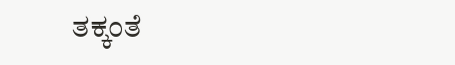ತಕ್ಕಂತೆ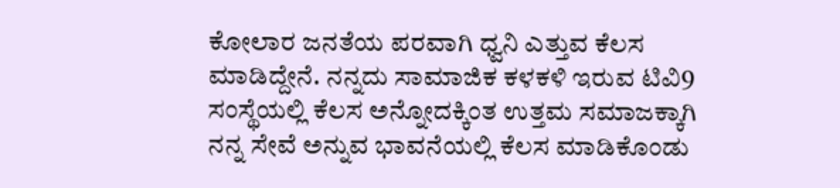ಕೋಲಾರ ಜನತೆಯ ಪರವಾಗಿ ಧ್ವನಿ ಎತ್ತುವ ಕೆಲಸ ಮಾಡಿದ್ದೇನೆ. ನನ್ನದು ಸಾಮಾಜಿಕ ಕಳಕಳಿ ಇರುವ ಟಿವಿ9 ಸಂಸ್ಥೆಯಲ್ಲಿ ಕೆಲಸ ಅನ್ನೋದಕ್ಕಿಂತ ಉತ್ತಮ ಸಮಾಜಕ್ಕಾಗಿ ನನ್ನ ಸೇವೆ ಅನ್ನುವ ಭಾವನೆಯಲ್ಲಿ ಕೆಲಸ ಮಾಡಿಕೊಂಡು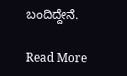ಬಂದಿದ್ದೇನೆ.

Read More